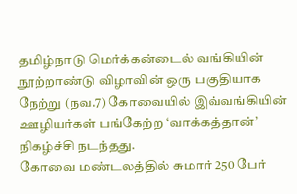தமிழ்நாடு மெர்க்கன்டைல் வங்கியின் நூற்றாண்டு விழாவின் ஒரு பகுதியாக நேற்று (நவ.7) கோவையில் இவ்வங்கியின் ஊழியர்கள் பங்கேற்ற ‘வாக்கத்தான்’ நிகழ்ச்சி நடந்தது.
கோவை மண்டலத்தில் சுமார் 250 பேர்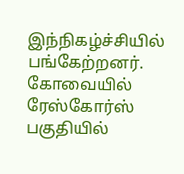இந்நிகழ்ச்சியில் பங்கேற்றனர். கோவையில் ரேஸ்கோர்ஸ் பகுதியில்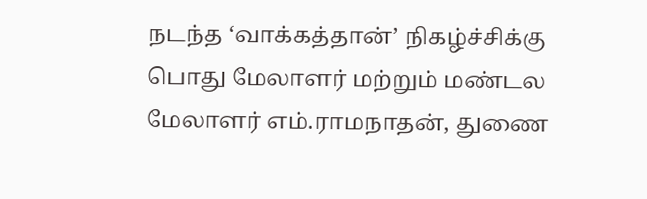நடந்த ‘வாக்கத்தான்’ நிகழ்ச்சிக்கு பொது மேலாளர் மற்றும் மண்டல மேலாளர் எம்.ராமநாதன், துணை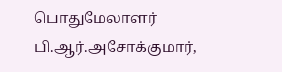பொதுமேலாளர் பி.ஆர்.அசோக்குமார்,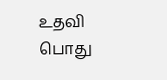உதவி பொது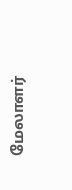மேலாளர்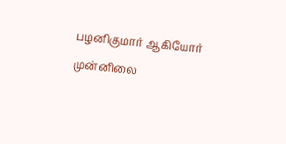பழனிகுமார் ஆகியோர் முன்னிலை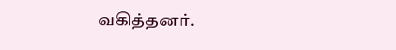வகித்தனர்.